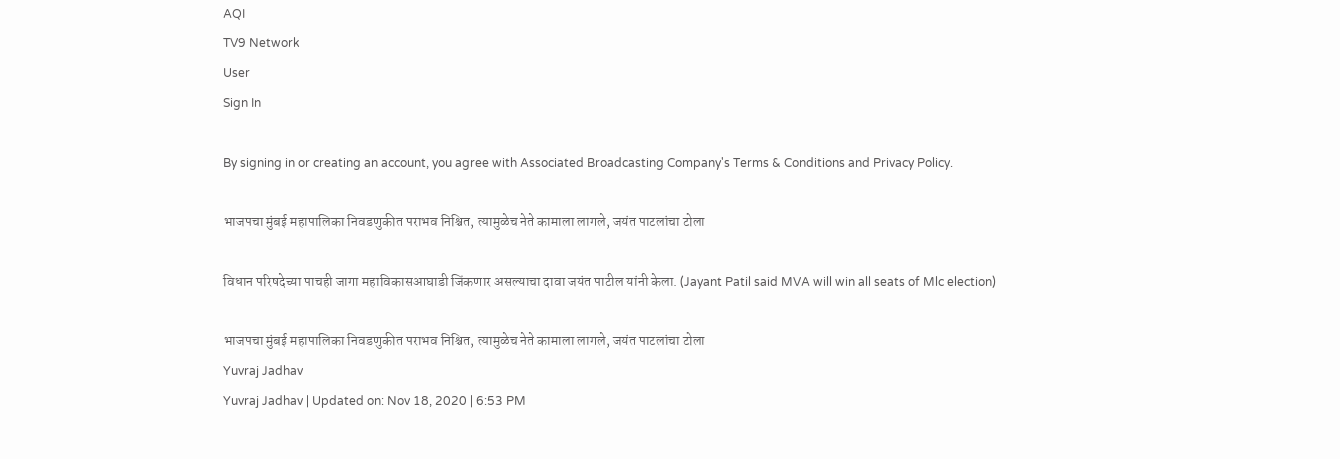AQI
TV9 Network
User
Sign In

By signing in or creating an account, you agree with Associated Broadcasting Company's Terms & Conditions and Privacy Policy.

भाजपचा मुंबई महापालिका निवडणुकीत पराभव निश्चित, त्यामुळेच नेते कामाला लागले, जयंत पाटलांचा टोला

विधान परिषदेच्या पाचही जागा महाविकासआघाडी जिंकणार असल्याचा दावा जयंत पाटील यांनी केला. (Jayant Patil said MVA will win all seats of Mlc election)

भाजपचा मुंबई महापालिका निवडणुकीत पराभव निश्चित, त्यामुळेच नेते कामाला लागले, जयंत पाटलांचा टोला
Yuvraj Jadhav
Yuvraj Jadhav | Updated on: Nov 18, 2020 | 6:53 PM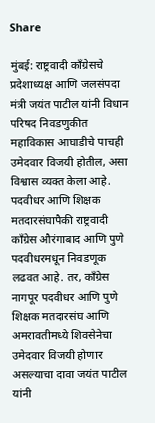Share

मुंबई: राष्ट्रवादी काँग्रेसचे प्रदेशाध्यक्ष आणि जलसंपदा मंत्री जयंत पाटील यांनी विधान परिषद निवडणुकीत महाविकास आघाडीचे पाचही उमेदवार विजयी होतील, असा विश्वास व्यक्त केला आहे. पदवीधर आणि शिक्षक मतदारसंघापैकी राष्ट्रवादी काँग्रेस औरंगाबाद आणि पुणे पदवीधरमधून निवडणूक लढवत आहे. तर, काँग्रेस नागपूर पदवीधर आणि पुणे शिक्षक मतदारसंघ आणि अमरावतीमध्ये शिवसेनेचा उमेदवार विजयी होणार असल्याचा दावा जयंत पाटील यांनी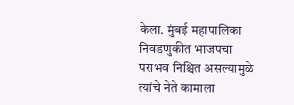केला. मुंबई महापालिका निवडणुकीत भाजपचा पराभव निश्चित असल्यामुळे त्यांचे नेते कामाला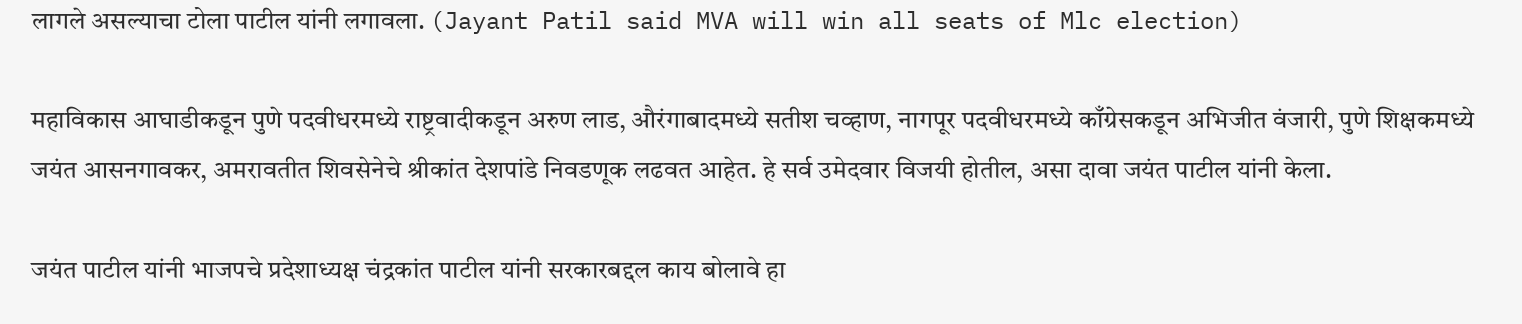लागले असल्याचा टोला पाटील यांनी लगावला. (Jayant Patil said MVA will win all seats of Mlc election)

महाविकास आघाडीकडून पुणे पदवीधरमध्ये राष्ट्रवादीकडून अरुण लाड, औरंगाबादमध्ये सतीश चव्हाण, नागपूर पदवीधरमध्ये काँग्रेसकडून अभिजीत वंजारी, पुणे शिक्षकमध्ये जयंत आसनगावकर, अमरावतीत शिवसेनेचे श्रीकांत देशपांडे निवडणूक लढवत आहेत. हे सर्व उमेदवार विजयी होतील, असा दावा जयंत पाटील यांनी केला.

जयंत पाटील यांनी भाजपचे प्रदेशाध्यक्ष चंद्रकांत पाटील यांनी सरकारबद्दल काय बोलावे हा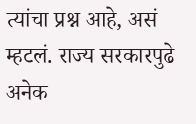त्यांचा प्रश्न आहे, असं म्हटलं. राज्य सरकारपुढे अनेक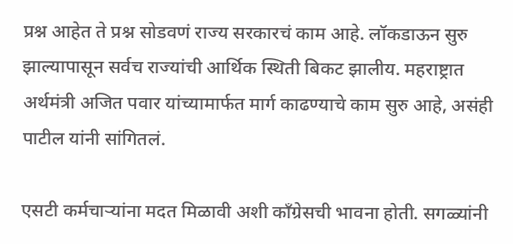प्रश्न आहेत ते प्रश्न सोडवणं राज्य सरकारचं काम आहे. लॉकडाऊन सुरु झाल्यापासून सर्वच राज्यांची आर्थिक स्थिती बिकट झालीय. महराष्ट्रात अर्थमंत्री अजित पवार यांच्यामार्फत मार्ग काढण्याचे काम सुरु आहे, असंही पाटील यांनी सांगितलं.

एसटी कर्मचाऱ्यांना मदत मिळावी अशी काँग्रेसची भावना होती. सगळ्यांनी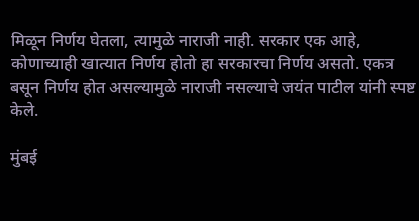मिळून निर्णय घेतला, त्यामुळे नाराजी नाही. सरकार एक आहे, कोणाच्याही खात्यात निर्णय होतो हा सरकारचा निर्णय असतो. एकत्र बसून निर्णय होत असल्यामुळे नाराजी नसल्याचे जयंत पाटील यांनी स्पष्ट केले.

मुंबई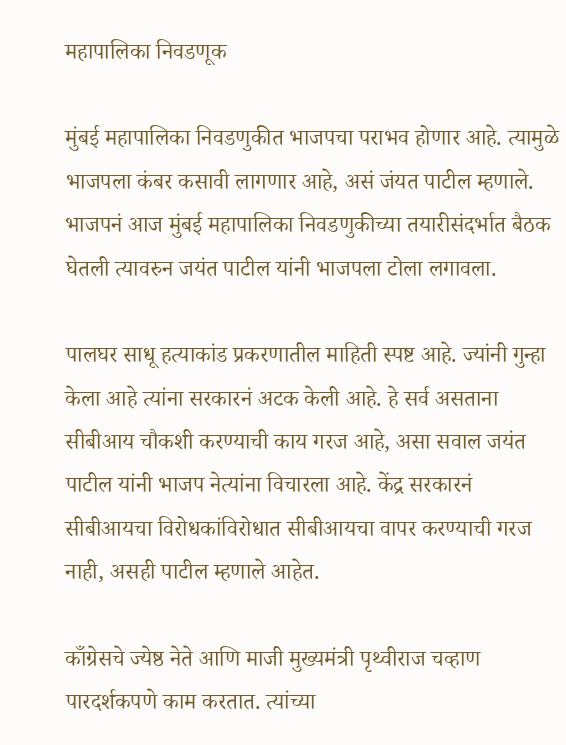महापालिका निवडणूक

मुंबई महापालिका निवडणुकीत भाजपचा पराभव होणार आहे. त्यामुळे भाजपला कंबर कसावी लागणार आहे, असं जंयत पाटील म्हणाले. भाजपनं आज मुंबई महापालिका निवडणुकीच्या तयारीसंदर्भात बैठक घेतली त्यावरुन जयंत पाटील यांनी भाजपला टोला लगावला.

पालघर साधू हत्याकांड प्रकरणातील माहिती स्पष्ट आहे. ज्यांनी गुन्हा केला आहे त्यांना सरकारनं अटक केली आहे. हे सर्व असताना सीबीआय चौकशी करण्याची काय गरज आहे, असा सवाल जयंत पाटील यांनी भाजप नेत्यांना विचारला आहे. केंद्र सरकारनं सीबीआयचा विरोधकांविरोधात सीबीआयचा वापर करण्याची गरज नाही, असही पाटील म्हणाले आहेत.

काँग्रेसचे ज्येष्ठ नेते आणि माजी मुख्यमंत्री पृथ्वीराज चव्हाण पारदर्शकपणे काम करतात. त्यांच्या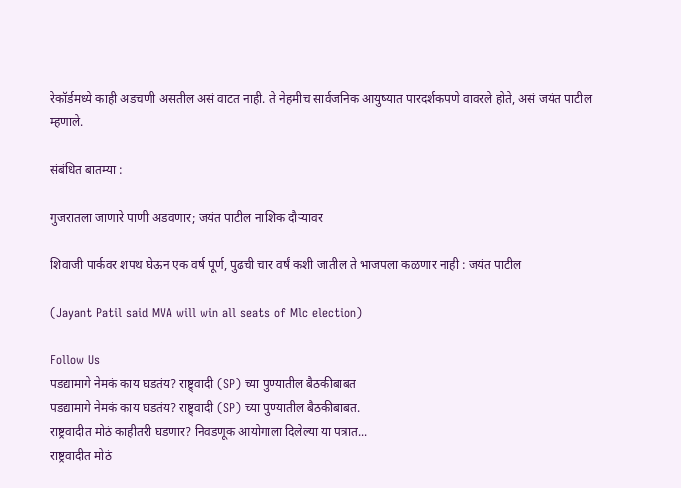रेकॉर्डमध्ये काही अडचणी असतील असं वाटत नाही. ते नेहमीच सार्वजनिक आयुष्यात पारदर्शकपणे वावरले होते, असं जयंत पाटील म्हणाले.

संबंधित बातम्या :

गुजरातला जाणारे पाणी अडवणार; जयंत पाटील नाशिक दौऱ्यावर

शिवाजी पार्कवर शपथ घेऊन एक वर्ष पूर्ण, पुढची चार वर्षं कशी जातील ते भाजपला कळणार नाही : जयंत पाटील

(Jayant Patil said MVA will win all seats of Mlc election)

Follow Us
पडद्यामागे नेमकं काय घडतंय? राष्ट्र्वादी (SP) च्या पुण्यातील बैठकीबाबत
पडद्यामागे नेमकं काय घडतंय? राष्ट्र्वादी (SP) च्या पुण्यातील बैठकीबाबत.
राष्ट्रवादीत मोठं काहीतरी घडणार? निवडणूक आयोगाला दिलेल्या या पत्रात...
राष्ट्रवादीत मोठं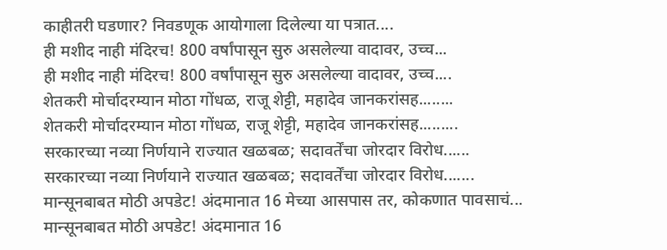काहीतरी घडणार? निवडणूक आयोगाला दिलेल्या या पत्रात....
ही मशीद नाही मंदिरच! 800 वर्षांपासून सुरु असलेल्या वादावर, उच्च...
ही मशीद नाही मंदिरच! 800 वर्षांपासून सुरु असलेल्या वादावर, उच्च....
शेतकरी मोर्चादरम्यान मोठा गोंधळ, राजू शेट्टी, महादेव जानकरांसह........
शेतकरी मोर्चादरम्यान मोठा गोंधळ, राजू शेट्टी, महादेव जानकरांसह.........
सरकारच्या नव्या निर्णयाने राज्यात खळबळ; सदावर्तेंचा जोरदार विरोध......
सरकारच्या नव्या निर्णयाने राज्यात खळबळ; सदावर्तेंचा जोरदार विरोध.......
मान्सूनबाबत मोठी अपडेट! अंदमानात 16 मेच्या आसपास तर, कोकणात पावसाचं...
मान्सूनबाबत मोठी अपडेट! अंदमानात 16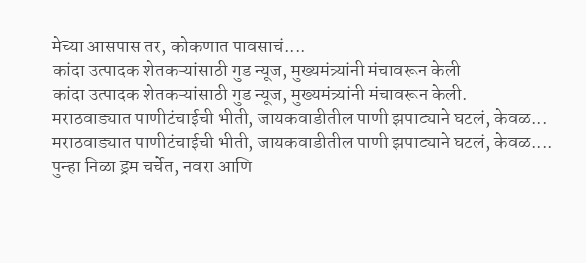मेच्या आसपास तर, कोकणात पावसाचं....
कांदा उत्पादक शेतकऱ्यांसाठी गुड न्यूज, मुख्यमंत्र्यांनी मंचावरून केली
कांदा उत्पादक शेतकऱ्यांसाठी गुड न्यूज, मुख्यमंत्र्यांनी मंचावरून केली.
मराठवाड्यात पाणीटंचाईची भीती, जायकवाडीतील पाणी झपाट्याने घटलं, केवळ...
मराठवाड्यात पाणीटंचाईची भीती, जायकवाडीतील पाणी झपाट्याने घटलं, केवळ....
पुन्हा निळा ड्रम चर्चेत, नवरा आणि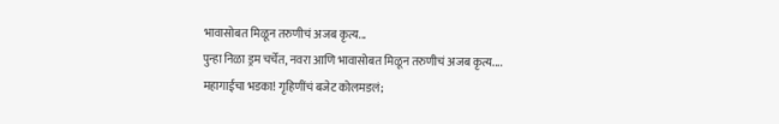भावासोबत मिळून तरुणीचं अजब कृत्य...
पुन्हा निळा ड्रम चर्चेत, नवरा आणि भावासोबत मिळून तरुणीचं अजब कृत्य....
महागाईचा भडका! गृहिणींचं बजेट कोलमडलं;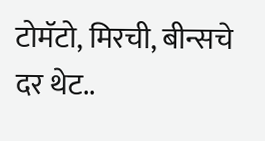टोमॅटो, मिरची, बीन्सचे दर थेट..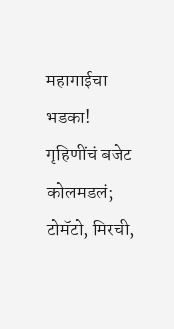महागाईचा भडका! गृहिणींचं बजेट कोलमडलं; टोमॅटो, मिरची,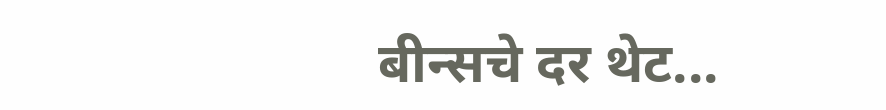बीन्सचे दर थेट...